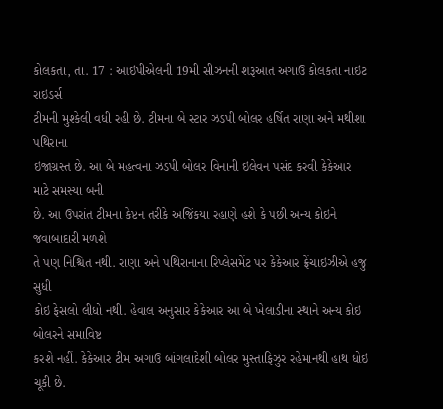કોલકતા, તા. 17 : આઇપીએલની 19મી સીઝનની શરૂઆત અગાઉ કોલકતા નાઇટ રાઇડર્સ
ટીમની મુશ્કેલી વધી રહી છે. ટીમના બે સ્ટાર ઝડપી બોલર હર્ષિત રાણા અને મથીશા પથિરાના
ઇજાગ્રસ્ત છે. આ બે મહત્વના ઝડપી બોલર વિનાની ઇલેવન પસંદ કરવી કેકેઆર માટે સમસ્યા બની
છે. આ ઉપરાંત ટીમના કેપ્ટન તરીકે અજિંકયા રહાણે હશે કે પછી અન્ય કોઇને જવાબાદારી મળશે
તે પણ નિશ્ચિત નથી. રાણા અને પથિરાનાના રિપ્લેસમેંટ પર કેકેઆર ફ્રેંચાઇઝીએ હજુ સુધી
કોઇ ફેસલો લીધો નથી. હેવાલ અનુસાર કેકેઆર આ બે ખેલાડીના સ્થાને અન્ય કોઇ બોલરને સમાવિષ્ટ
કરશે નહીં. કેકેઆર ટીમ અગાઉ બાંગલાદેશી બોલર મુસ્તાફિઝુર રહેમાનથી હાથ ધોઇ ચૂકી છે.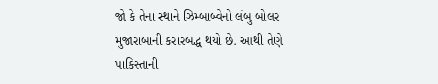જો કે તેના સ્થાને ઝિમ્બાબ્વેનો લંબુ બોલર મુજારાબાની કરારબદ્ધ થયો છે. આથી તેણે પાકિસ્તાની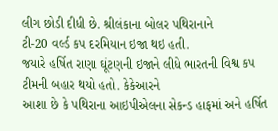લીગ છોડી દીધી છે. શ્રીલંકાના બોલર પથિરાનાને
ટી-20 વર્લ્ડ કપ દરમિયાન ઇજા થઇ હતી.
જયારે હર્ષિત રાણા ઘૂંટણની ઇજાને લીધે ભારતની વિશ્વ કપ ટીમની બહાર થયો હતો. કેકેઆરને
આશા છે કે પથિરાના આઇપીએલના સેકન્ડ હાફમાં અને હર્ષિત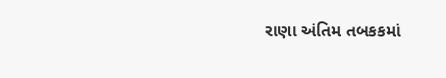રાણા અંતિમ તબકકમાં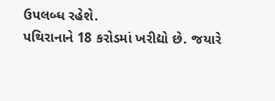ઉપલબ્ધ રહેશે.
પથિરાનાને 18 કરોડમાં ખરીદ્યો છે. જયારે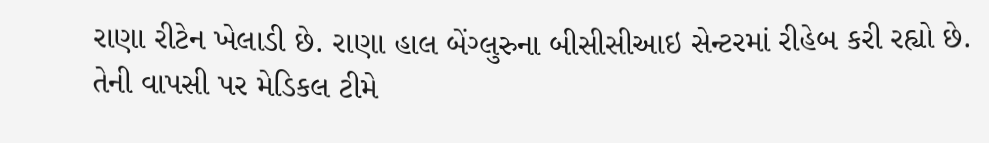રાણા રીટેન ખેલાડી છે. રાણા હાલ બેંગ્લુરુના બીસીસીઆઇ સેન્ટરમાં રીહેબ કરી રહ્યો છે.
તેની વાપસી પર મેડિકલ ટીમે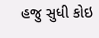હજુ સુધી કોઇ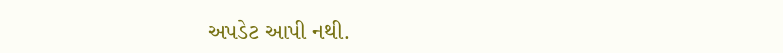અપડેટ આપી નથી.